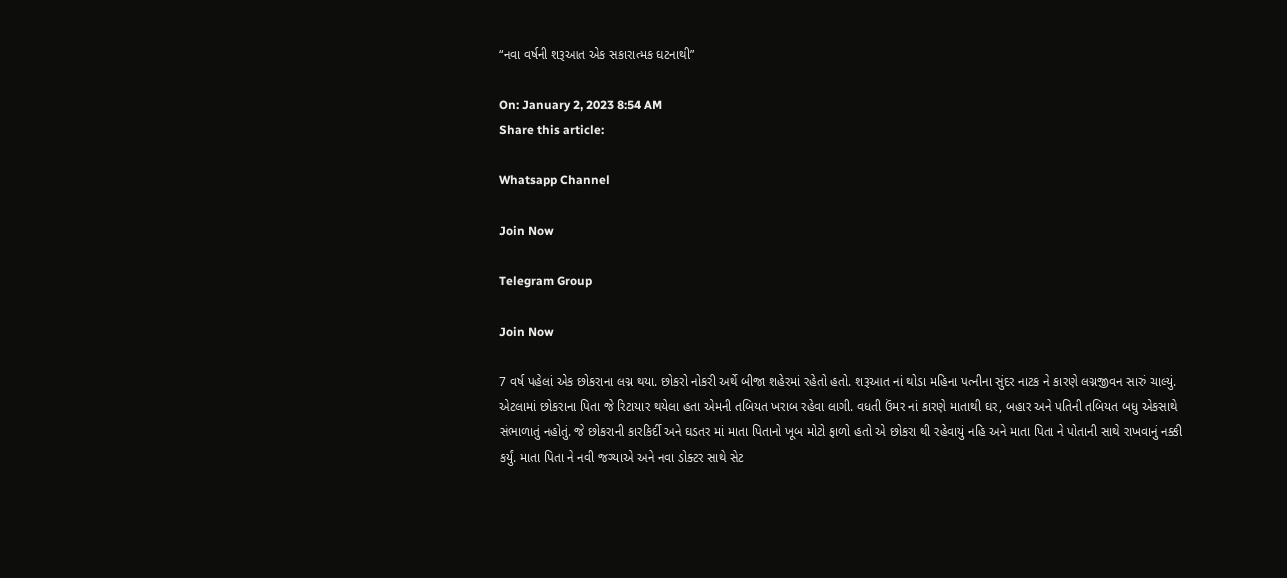“નવા વર્ષની શરૂઆત એક સકારાત્મક ઘટનાથી”

On: January 2, 2023 8:54 AM
Share this article:

Whatsapp Channel

Join Now

Telegram Group

Join Now

7 વર્ષ પહેલાં એક છોકરાના લગ્ન થયા. છોકરો નોકરી અર્થે બીજા શહેરમાં રહેતો હતો. શરૂઆત નાં થોડા મહિના પત્નીના સુંદર નાટક ને કારણે લગ્નજીવન સારું ચાલ્યું. એટલામાં છોકરાના પિતા જે રિટાયાર થયેલા હતા એમની તબિયત ખરાબ રહેવા લાગી. વધતી ઉંમર નાં કારણે માતાથી ઘર, બહાર અને પતિની તબિયત બધુ એકસાથે સંભાળાતું નહોતું. જે છોકરાની કારકિર્દી અને ઘડતર માં માતા પિતાનો ખૂબ મોટો ફાળો હતો એ છોકરા થી રહેવાયું નહિ અને માતા પિતા ને પોતાની સાથે રાખવાનું નક્કી કર્યું. માતા પિતા ને નવી જગ્યાએ અને નવા ડોક્ટર સાથે સેટ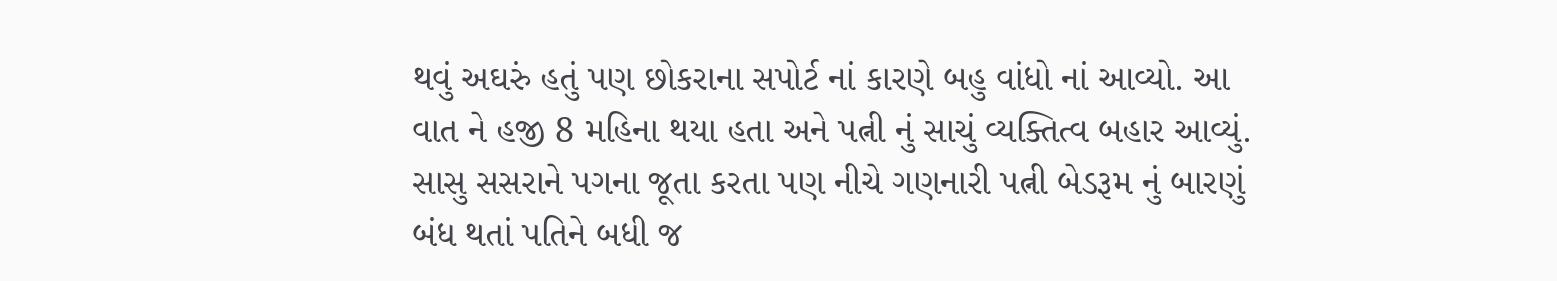થવું અઘરું હતું પણ છોકરાના સપોર્ટ નાં કારણે બહુ વાંધો નાં આવ્યો. આ વાત ને હજી 8 મહિના થયા હતા અને પત્ની નું સાચું વ્યક્તિત્વ બહાર આવ્યું. સાસુ સસરાને પગના જૂતા કરતા પણ નીચે ગણનારી પત્ની બેડરૂમ નું બારણું બંધ થતાં પતિને બધી જ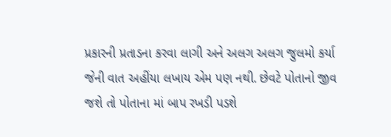પ્રકારની પ્રતાડના કરવા લાગી અને અલગ અલગ જુલમો કર્યા જેની વાત અહીંયા લખાય એમ પણ નથી. છેવટે પોતાનો જીવ જશે તો પોતાના માં બાપ રખડી પડશે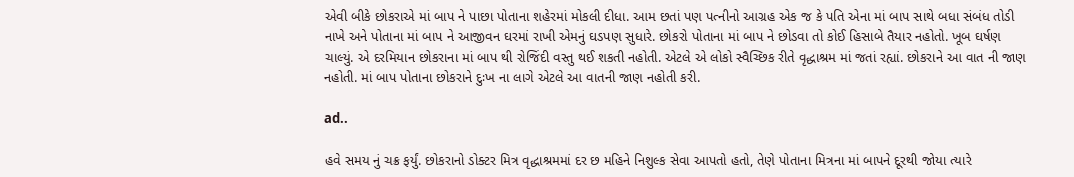એવી બીકે છોકરાએ માં બાપ ને પાછા પોતાના શહેરમાં મોકલી દીધા. આમ છતાં પણ પત્નીનો આગ્રહ એક જ કે પતિ એના માં બાપ સાથે બધા સંબંધ તોડી નાખે અને પોતાના માં બાપ ને આજીવન ઘરમાં રાખી એમનું ઘડપણ સુધારે. છોકરો પોતાના માં બાપ ને છોડવા તો કોઈ હિસાબે તૈયાર નહોતો. ખૂબ ઘર્ષણ ચાલ્યું. એ દરમિયાન છોકરાના માં બાપ થી રોજિંદી વસ્તુ થઈ શકતી નહોતી. એટલે એ લોકો સ્વૈચ્છિક રીતે વૃદ્ધાશ્રમ માં જતાં રહ્યાં. છોકરાને આ વાત ની જાણ નહોતી. માં બાપ પોતાના છોકરાને દુઃખ ના લાગે એટલે આ વાતની જાણ નહોતી કરી.

ad..

હવે સમય નું ચક્ર ફર્યું. છોકરાનો ડોક્ટર મિત્ર વૃદ્ધાશ્રમમાં દર છ મહિને નિશુલ્ક સેવા આપતો હતો, તેણે પોતાના મિત્રના માં બાપને દૂરથી જોયા ત્યારે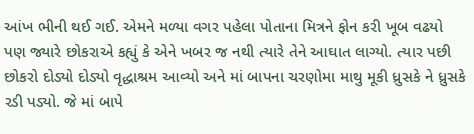આંખ ભીની થઈ ગઈ. એમને મળ્યા વગર પહેલા પોતાના મિત્રને ફોન કરી ખૂબ વઢયો પણ જ્યારે છોકરાએ કહ્યું કે એને ખબર જ નથી ત્યારે તેને આઘાત લાગ્યો. ત્યાર પછી છોકરો દોડ્યો દોડ્યો વૃદ્ધાશ્રમ આવ્યો અને માં બાપના ચરણોમા માથુ મૂકી ધ્રુસકે ને ધ્રુસકે રડી પડ્યો. જે માં બાપે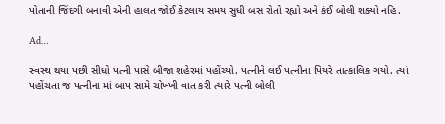પોતાની જિંદગી બનાવી એની હાલત જોઈ કેટલાય સમય સુધી બસ રોતો રહ્યો અને કંઈ બોલી શક્યો નહિ.

Ad…

સ્વસ્થ થયા પછી સીધો પત્ની પાસે બીજા શહેરમાં પહોંચ્યો. પત્નીને લઈ પત્નીના પિયરે તાત્કાલિક ગયો. ત્યાં પહોંચતા જ પત્નીના માં બાપ સામે ચોખ્ખી વાત કરી ત્યારે પત્ની બોલી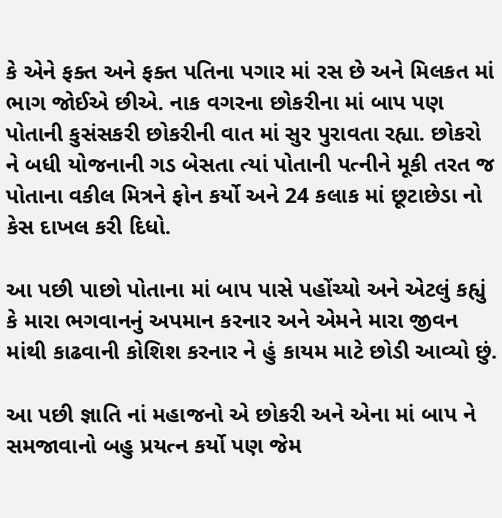કે એને ફક્ત અને ફક્ત પતિના પગાર માં રસ છે અને મિલકત માં ભાગ જોઈએ છીએ. નાક વગરના છોકરીના માં બાપ પણ પોતાની કુસંસકરી છોકરીની વાત માં સુર પુરાવતા રહ્યા. છોકરો ને બધી યોજનાની ગડ બેસતા ત્યાં પોતાની પત્નીને મૂકી તરત જ પોતાના વકીલ મિત્રને ફોન કર્યો અને 24 કલાક માં છૂટાછેડા નો કેસ દાખલ કરી દિધો.

આ પછી પાછો પોતાના માં બાપ પાસે પહોંચ્યો અને એટલું કહ્યું કે મારા ભગવાનનું અપમાન કરનાર અને એમને મારા જીવન માંથી કાઢવાની કોશિશ કરનાર ને હું કાયમ માટે છોડી આવ્યો છું.

આ પછી જ્ઞાતિ નાં મહાજનો એ છોકરી અને એના માં બાપ ને સમજાવાનો બહુ પ્રયત્ન કર્યો પણ જેમ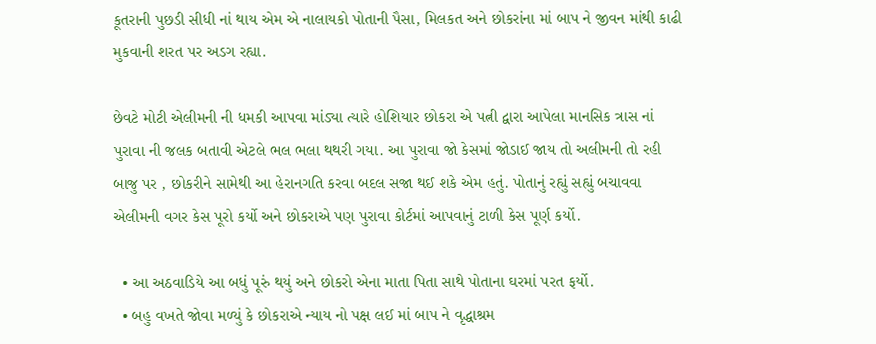કૂતરાની પુછડી સીધી નાં થાય એમ એ નાલાયકો પોતાની પૈસા, મિલકત અને છોકરાંના માં બાપ ને જીવન માંથી કાઢી મુકવાની શરત પર અડગ રહ્યા.

છેવટે મોટી એલીમની ની ધમકી આપવા માંડ્યા ત્યારે હોશિયાર છોકરા એ પત્ની દ્વારા આપેલા માનસિક ત્રાસ નાં પુરાવા ની જલક બતાવી એટલે ભલ ભલા થથરી ગયા. આ પુરાવા જો કેસમાં જોડાઈ જાય તો અલીમની તો રહી બાજુ પર , છોકરીને સામેથી આ હેરાનગતિ કરવા બદલ સજા થઈ શકે એમ હતું. પોતાનું રહ્યું સહ્યું બચાવવા એલીમની વગર કેસ પૂરો કર્યો અને છોકરાએ પણ પુરાવા કોર્ટમાં આપવાનું ટાળી કેસ પૂર્ણ કર્યો.

  • આ અઠવાડિયે આ બધું પૂરું થયું અને છોકરો એના માતા પિતા સાથે પોતાના ઘરમાં પરત ફર્યો.
  • બહુ વખતે જોવા મળ્યું કે છોકરાએ ન્યાય નો પક્ષ લઈ માં બાપ ને વૃદ્ધાશ્રમ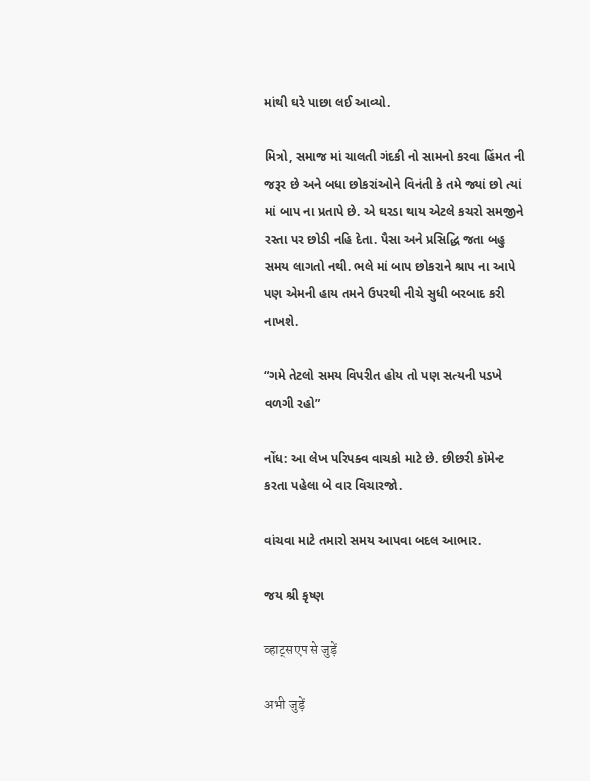માંથી ઘરે પાછા લઈ આવ્યો.

મિત્રો, સમાજ માં ચાલતી ગંદકી નો સામનો કરવા હિંમત ની જરૂર છે અને બધા છોકરાંઓને વિનંતી કે તમે જ્યાં છો ત્યાં માં બાપ ના પ્રતાપે છે. એ ઘરડા થાય એટલે કચરો સમજીને રસ્તા પર છોડી નહિ દેતા. પૈસા અને પ્રસિદ્ધિ જતા બહુ સમય લાગતો નથી. ભલે માં બાપ છોકરાને શ્રાપ ના આપે પણ એમની હાય તમને ઉપરથી નીચે સુધી બરબાદ કરી નાખશે.

“ગમે તેટલો સમય વિપરીત હોય તો પણ સત્યની પડખે વળગી રહો”

નોંધ: આ લેખ પરિપક્વ વાચકો માટે છે. છીછરી કૉમેન્ટ કરતા પહેલા બે વાર વિચારજો.

વાંચવા માટે તમારો સમય આપવા બદલ આભાર.

જય શ્રી કૃષ્ણ

व्हाट्सएप से जुड़ें

अभी जुड़ें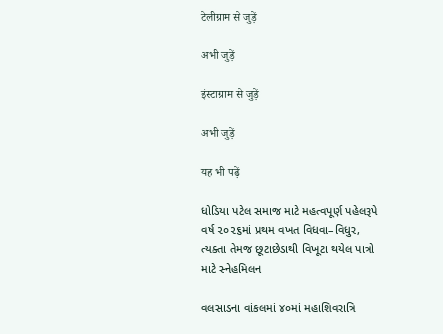टेलीग्राम से जुड़ें

अभी जुड़ें

इंस्टाग्राम से जुड़ें

अभी जुड़ें

यह भी पढ़ें

ધોડિયા પટેલ સમાજ માટે મહત્વપૂર્ણ પહેલરૂપે વર્ષ ૨૦૨૬માં પ્રથમ વખત વિધવા–વિધુર, ત્યક્તા તેમજ છૂટાછેડાથી વિખૂટા થયેલ પાત્રો માટે સ્નેહમિલન

વલસાડના વાંકલમાં ૪૦માં મહાશિવરાત્રિ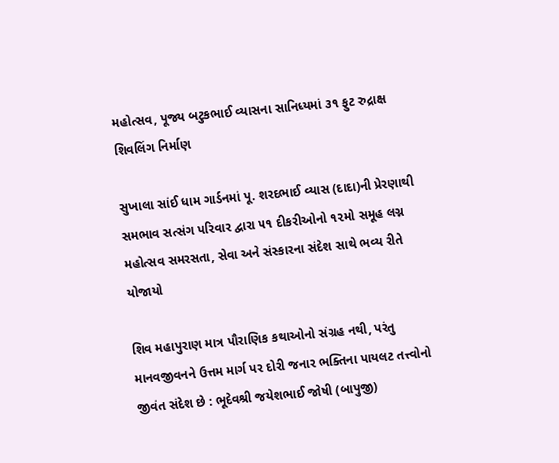મહોત્સવ, પૂજ્ય બટુકભાઈ વ્યાસના સાનિધ્યમાં ૩૧ ફુટ રુદ્રાક્ષ શિવલિંગ નિર્માણ

સુખાલા સાંઈ ધામ ગાર્ડનમાં પૂ. શરદભાઈ વ્યાસ (દાદા)ની પ્રેરણાથી સમભાવ સત્સંગ પરિવાર દ્વારા ૫૧ દીકરીઓનો ૧૨મો સમૂહ લગ્ન મહોત્સવ સમરસતા, સેવા અને સંસ્કારના સંદેશ સાથે ભવ્ય રીતે યોજાયો

શિવ મહાપુરાણ માત્ર પૌરાણિક કથાઓનો સંગ્રહ નથી, પરંતુ માનવજીવનને ઉત્તમ માર્ગ પર દોરી જનાર ભક્તિના પાયલટ તત્ત્વોનો જીવંત સંદેશ છે : ભૂદેવશ્રી જયેશભાઈ જોષી (બાપુજી)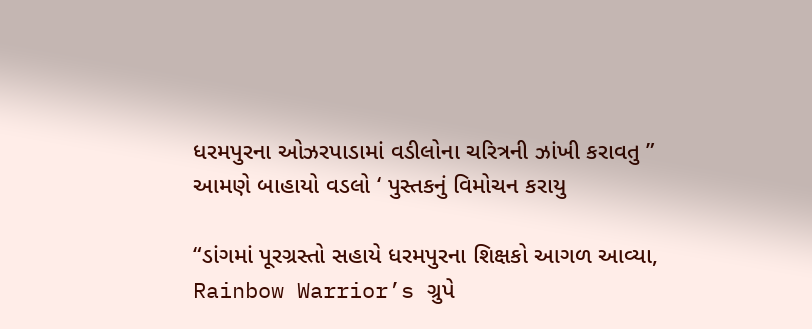ધરમપુરના ઓઝરપાડામાં વડીલોના ચરિત્રની ઝાંખી કરાવતુ ” આમણે બાહાયો વડલો ‘ પુસ્તકનું વિમોચન કરાયુ

“ડાંગમાં પૂરગ્રસ્તો સહાયે ધરમપુરના શિક્ષકો આગળ આવ્યા, Rainbow Warrior’s ગ્રુપે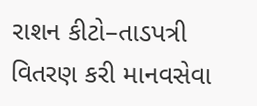રાશન કીટો–તાડપત્રી વિતરણ કરી માનવસેવા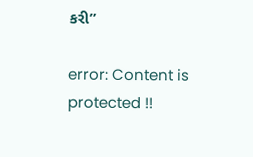કરી”

error: Content is protected !!